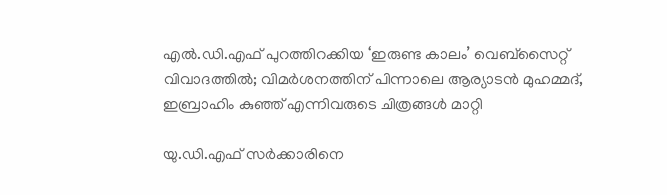എല്‍.ഡി.എഫ് പുറത്തിറക്കിയ ‘ഇരുണ്ട കാലം’ വെബ്സൈറ്റ് വിവാദത്തില്‍; വിമര്‍ശനത്തിന് പിന്നാലെ ആര്യാടന്‍ മുഹമ്മദ്, ഇബ്രാഹിം കുഞ്ഞ് എന്നിവരുടെ ചിത്രങ്ങള്‍ മാറ്റി

യു.ഡി.എഫ് സർക്കാരിനെ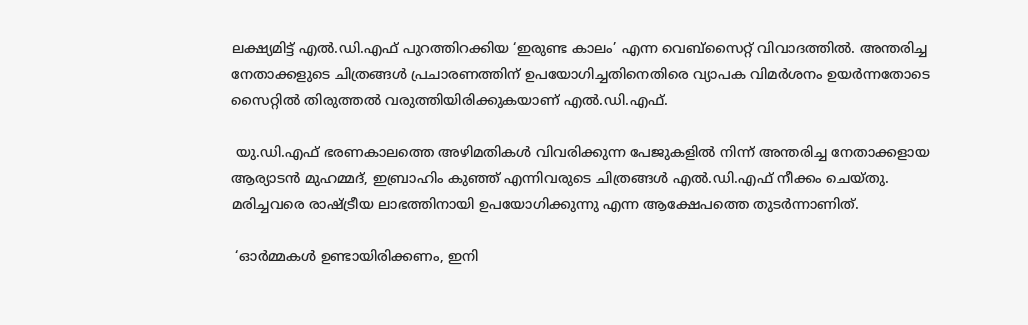ലക്ഷ്യമിട്ട് എൽ.ഡി.എഫ് പുറത്തിറക്കിയ ‘ഇരുണ്ട കാലം’ എന്ന വെബ്‌സൈറ്റ് വിവാദത്തിൽ. അന്തരിച്ച നേതാക്കളുടെ ചിത്രങ്ങൾ പ്രചാരണത്തിന് ഉപയോഗിച്ചതിനെതിരെ വ്യാപക വിമർശനം ഉയർന്നതോടെ സൈറ്റിൽ തിരുത്തൽ വരുത്തിയിരിക്കുകയാണ് എൽ.ഡി.എഫ്.

 യു.ഡി.എഫ് ഭരണകാലത്തെ അഴിമതികൾ വിവരിക്കുന്ന പേജുകളിൽ നിന്ന് അന്തരിച്ച നേതാക്കളായ ആര്യാടൻ മുഹമ്മദ്, ഇബ്രാഹിം കുഞ്ഞ് എന്നിവരുടെ ചിത്രങ്ങൾ എൽ.ഡി.എഫ് നീക്കം ചെയ്തു. മരിച്ചവരെ രാഷ്ട്രീയ ലാഭത്തിനായി ഉപയോഗിക്കുന്നു എന്ന ആക്ഷേപത്തെ തുടർന്നാണിത്.

 ‘ഓർമ്മകൾ ഉണ്ടായിരിക്കണം, ഇനി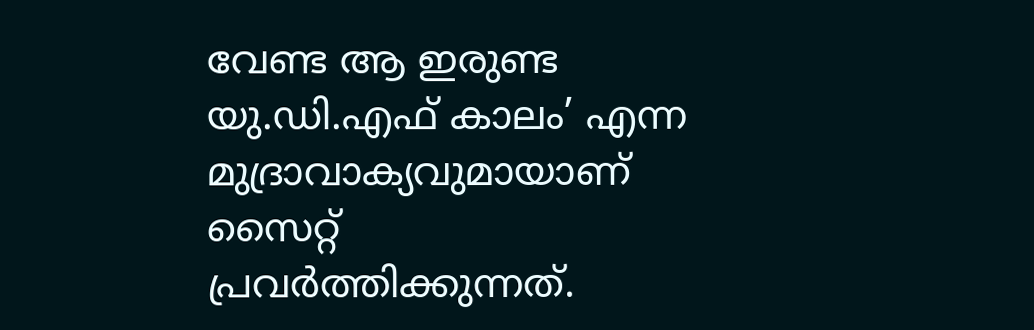വേണ്ട ആ ഇരുണ്ട യു.ഡി.എഫ് കാലം’ എന്ന മുദ്രാവാക്യവുമായാണ് സൈറ്റ് പ്രവർത്തിക്കുന്നത്.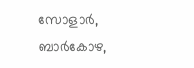സോളാർ, ബാർകോഴ,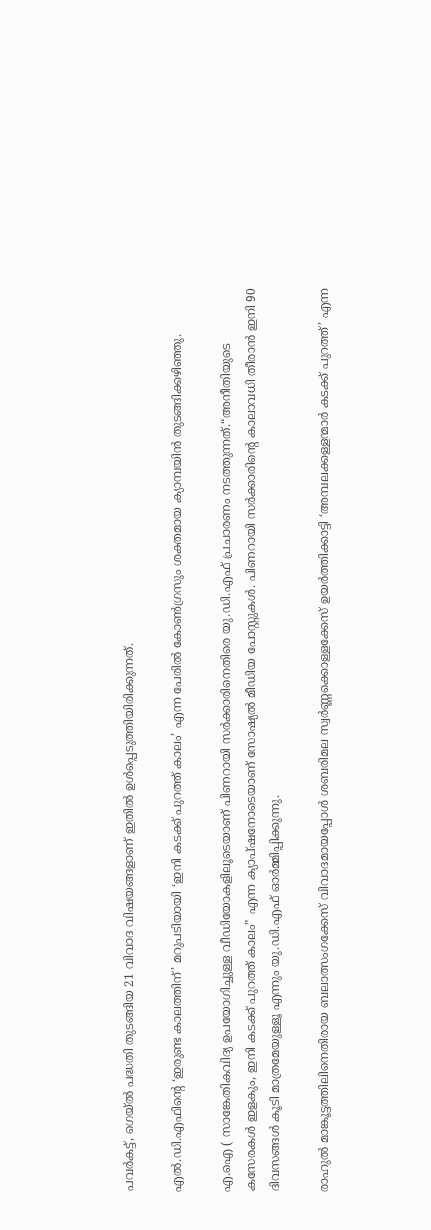പവർകട്ട്, ഗെയ്‌ൽ പദ്ധതി തുടങ്ങിയ 21 വിവാദ വിഷയങ്ങളാണ് ഇതിൽ ഉൾപ്പെടുത്തിയിരിക്കുന്നത്.

എൽ.ഡി.എഫിന്റെ ‘ഇരുണ്ട കാലത്തിന്’ മറുപടിയായി ‘ഇനി കടക്ക് പുറത്ത് കാലം’ എന്ന പേരിൽ കോൺഗ്രസും ശക്തമായ ക്യാമ്പയിൻ തുടങ്ങിക്കഴിഞ്ഞു.

എ.ഐ ( സാങ്കേതികവിദ്യ ഉപയോഗിച്ചുള്ള വീഡിയോകളിലൂടെയാണ് പിണറായി സർക്കാരിനെതിരെ യു.ഡി.എഫ് പ്രചാരണം നടത്തുന്നത്.“അനീതിയുടെ കസേരകൾ ഇളകും, ഇനി കടക്ക് പുറത്ത് കാലം” എന്ന ക്യാപ്ഷനോടെയാണ് സോഷ്യൽ മീഡിയ പോസ്റ്റുകൾ. പിണറായി സർക്കാരിന്റെ കാലാവധി തീരാൻ ഇനി 90 ദിവസങ്ങൾ കൂടി മാത്രമേയുള്ളൂ എന്നും യു.ഡി.എഫ് ഓർമ്മിപ്പിക്കുന്നു.

രാഹുൽ മാങ്കൂട്ടത്തിലിനെതിരായ ബലാത്സംഗക്കേസ് വിവാദമായപ്പോൾ ശബരിമല സ്വർണ്ണക്കൊള്ളക്കേസ് ഉയർത്തിക്കാട്ടി ‘അമ്പലക്കള്ളന്മാർ കടക്ക് പുറത്ത്’ എന്ന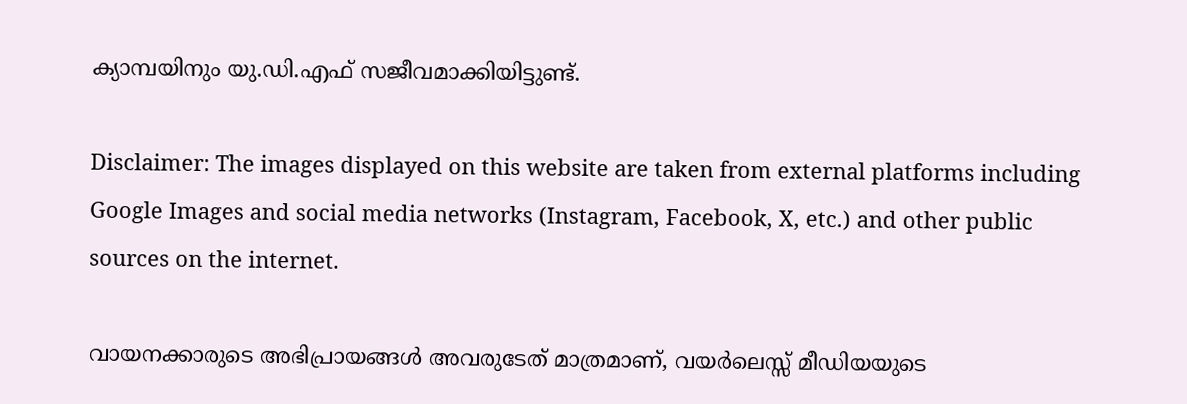ക്യാമ്പയിനും യു.ഡി.എഫ് സജീവമാക്കിയിട്ടുണ്ട്.

Disclaimer: The images displayed on this website are taken from external platforms including Google Images and social media networks (Instagram, Facebook, X, etc.) and other public sources on the internet.

വായനക്കാരുടെ അഭിപ്രായങ്ങള്‍ അവരുടേത് മാത്രമാണ്, വയർലെസ്സ് മീഡിയയുടെ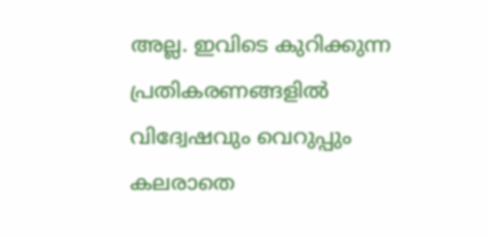അല്ല. ഇവിടെ കുറിക്കുന്ന പ്രതികരണങ്ങളിൽ വിദ്വേഷവും വെറുപ്പും കലരാതെ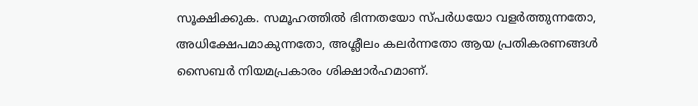സൂക്ഷിക്കുക. സമൂഹത്തിൽ ഭിന്നതയോ സ്‌പർധയോ വളർത്തുന്നതോ, അധിക്ഷേപമാകുന്നതോ, അശ്ലീലം കലർന്നതോ ആയ പ്രതികരണങ്ങൾ സൈബർ നിയമപ്രകാരം ശിക്ഷാർഹമാണ്.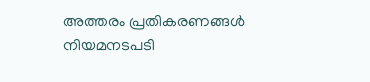അത്തരം പ്രതികരണങ്ങൾ നിയമനടപടി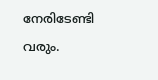നേരിടേണ്ടി വരും.